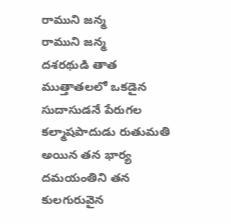రాముని జన్మ
రాముని జన్మ
దశరథుడి తాత ముత్తాతలలో ఒకడైన సుదాసుడనే పేరుగల కల్మాషపాదుడు రుతుమతి అయిన తన భార్య దమయంతిని తన కులగురువైన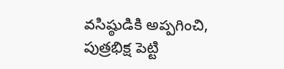వసిష్ఠుడికి అప్పగించి, పుత్రభిక్ష పెట్టి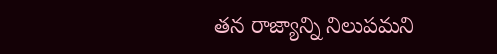తన రాజ్యాన్ని నిలుపమని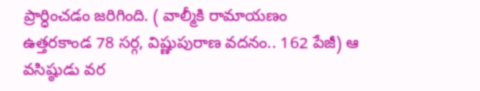ప్రార్ధించడం జరిగింది. ( వాల్మీకి రామాయణం ఉత్తరకాండ 78 సర్గ, విష్ణుపురాణ వదనం.. 162 పేజీ) ఆ వసిష్ఠుడు వర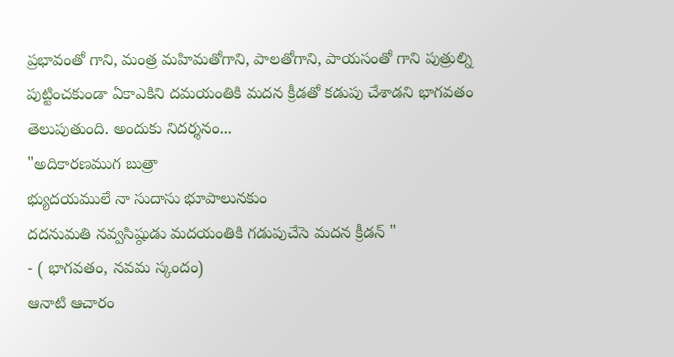ప్రభావంతో గాని, మంత్ర మహిమతోగాని, పాలతోగాని, పాయసంతో గాని పుత్రుల్ని పుట్టించకుండా ఏకాఎకిని దమయంతికి మదన క్రీడతో కడుపు చేశాడని భాగవతం తెలుపుతుంది. అందుకు నిదర్శనం...
"అదికారణముగ బుత్రా
భ్యుదయములే నా సుదాసు భూపాలునకుం
దదనుమతి నవ్వసిష్ఠుడు మదయంతికి గడుపుచేసె మదన క్రీడన్ "
- ( భాగవతం, నవమ స్కందం)
ఆనాటి ఆచారం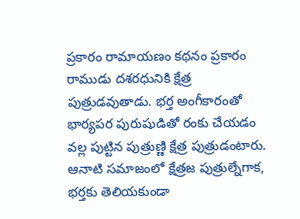ప్రకారం రామాయణం కథనం ప్రకారం రాముడు దశరధునికి క్షేత్ర పుత్రుడవుతాడు. భర్త అంగీకారంతో భార్యపర పురుషుడితో రంకు చేయడం వల్ల పుట్టిన పుత్రుణ్ణి క్షేత్ర పుత్రుడంటారు.
ఆనాటి సమాజంలో క్షేత్రజ పుత్రుల్నేగాక, భర్తకు తెలియకుండా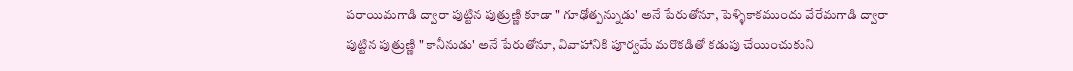పరాయిమగాడి ద్వారా పుట్టిన పుత్రుణ్ణి కూడా " గూఢోత్పన్నుడు' అనే పేరుతోనూ, పెళ్ళికాకముందు వేరేమగాడి ద్వారా
పుట్టిన పుత్రుణ్ణి " కానీనుడు' అనే పేరుతోనూ, వివాహానికి పూర్వమే మరొకడితో కడుపు చేయించుకుని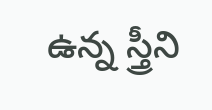ఉన్న స్త్రీని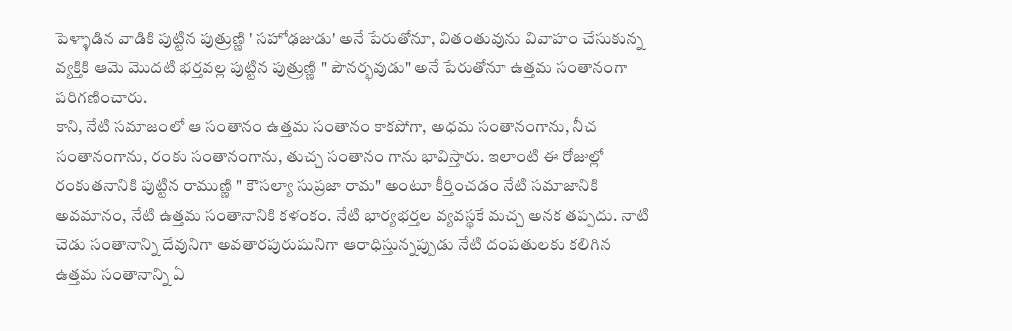పెళ్ళాడిన వాడికి పుట్టిన పుత్రుణ్ణి ' సహోఢజుడు' అనే పేరుతోనూ, వితంతువును వివాహం చేసుకున్న వ్యక్తికి ఆమె మొదటి భర్తవల్ల పుట్టిన పుత్రుణ్ణి " పౌనర్భవుడు" అనే పేరుతోనూ ఉత్తమ సంతానంగా పరిగణించారు.
కాని, నేటి సమాజంలో ఆ సంతానం ఉత్తమ సంతానం కాకపోగా, అధమ సంతానంగాను, నీచ సంతానంగాను, రంకు సంతానంగాను, తుచ్చ సంతానం గాను భావిస్తారు. ఇలాంటి ఈ రోజుల్లో రంకుతనానికి పుట్టిన రాముణ్ణి " కౌసల్యా సుప్రజా రామ" అంటూ కీర్తించడం నేటి సమాజానికి అవమానం, నేటి ఉత్తమ సంతానానికి కళంకం. నేటి భార్యభర్తల వ్యవస్థకే మచ్చ అనక తప్పదు. నాటి చెడు సంతానాన్ని దేవునిగా అవతారపురుషునిగా ఆరాధిస్తున్నప్పుడు నేటి దంపతులకు కలిగిన ఉత్తమ సంతానాన్ని ఏ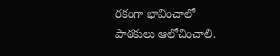రకంగా భావించాలో పాఠకులు ఆలోచించాలి.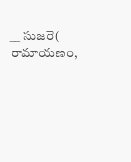__ సుజరె( రామాయణం,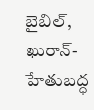బైబిల్, ఖురాన్- హేతుబద్ధ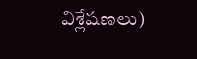విశ్లేషణలు)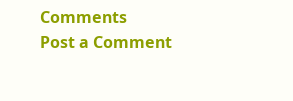Comments
Post a Comment